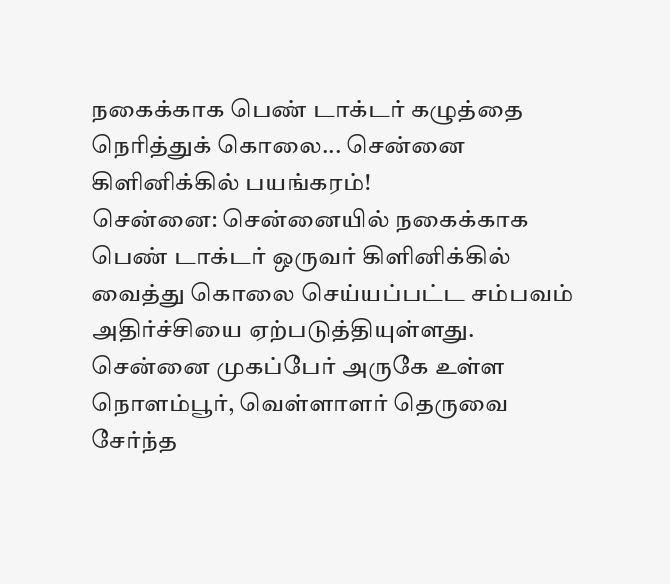நகைக்காக பெண் டாக்டர் கழுத்தை நெரித்துக் கொலை... சென்னை கிளினிக்கில் பயங்கரம்!
சென்னை: சென்னையில் நகைக்காக பெண் டாக்டர் ஒருவர் கிளினிக்கில் வைத்து கொலை செய்யப்பட்ட சம்பவம் அதிர்ச்சியை ஏற்படுத்தியுள்ளது.
சென்னை முகப்பேர் அருகே உள்ள நொளம்பூர், வெள்ளாளர் தெருவை சேர்ந்த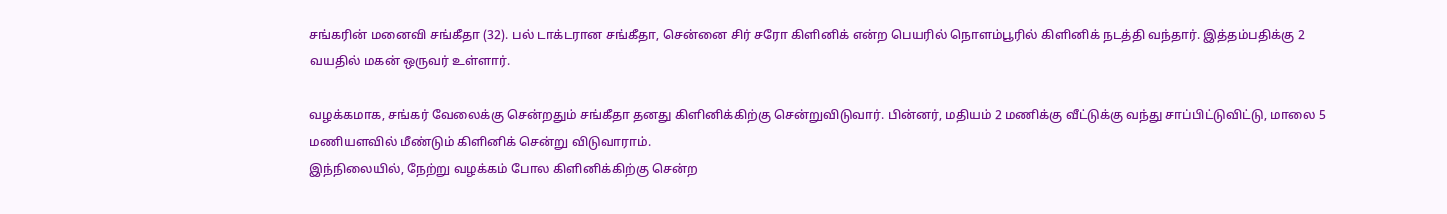சங்கரின் மனைவி சங்கீதா (32). பல் டாக்டரான சங்கீதா, சென்னை சிர் சரோ கிளினிக் என்ற பெயரில் நொளம்பூரில் கிளினிக் நடத்தி வந்தார். இத்தம்பதிக்கு 2 வயதில் மகன் ஒருவர் உள்ளார்.

வழக்கமாக, சங்கர் வேலைக்கு சென்றதும் சங்கீதா தனது கிளினிக்கிற்கு சென்றுவிடுவார். பின்னர், மதியம் 2 மணிக்கு வீட்டுக்கு வந்து சாப்பிட்டுவிட்டு, மாலை 5 மணியளவில் மீண்டும் கிளினிக் சென்று விடுவாராம்.
இந்நிலையில், நேற்று வழக்கம் போல கிளினிக்கிற்கு சென்ற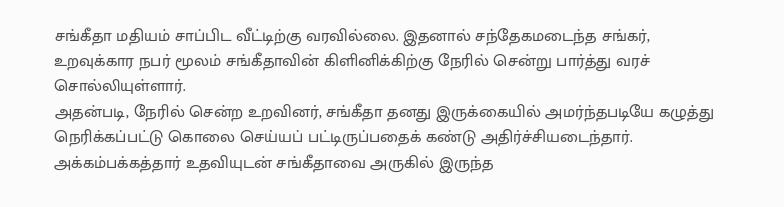சங்கீதா மதியம் சாப்பிட வீட்டிற்கு வரவில்லை. இதனால் சந்தேகமடைந்த சங்கர், உறவுக்கார நபர் மூலம் சங்கீதாவின் கிளினிக்கிற்கு நேரில் சென்று பார்த்து வரச் சொல்லியுள்ளார்.
அதன்படி, நேரில் சென்ற உறவினர், சங்கீதா தனது இருக்கையில் அமர்ந்தபடியே கழுத்து நெரிக்கப்பட்டு கொலை செய்யப் பட்டிருப்பதைக் கண்டு அதிர்ச்சியடைந்தார். அக்கம்பக்கத்தார் உதவியுடன் சங்கீதாவை அருகில் இருந்த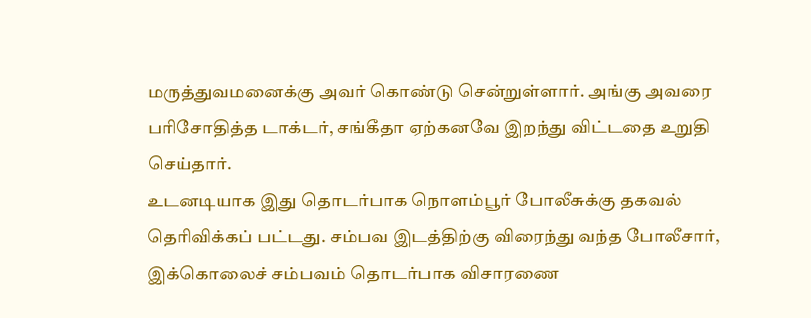மருத்துவமனைக்கு அவர் கொண்டு சென்றுள்ளார். அங்கு அவரை பரிசோதித்த டாக்டர், சங்கீதா ஏற்கனவே இறந்து விட்டதை உறுதி செய்தார்.
உடனடியாக இது தொடர்பாக நொளம்பூர் போலீசுக்கு தகவல் தெரிவிக்கப் பட்டது. சம்பவ இடத்திற்கு விரைந்து வந்த போலீசார், இக்கொலைச் சம்பவம் தொடர்பாக விசாரணை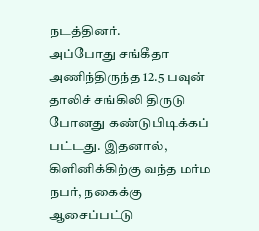நடத்தினர்.
அப்போது சங்கீதா அணிந்திருந்த 12.5 பவுன் தாலிச் சங்கிலி திருடு போனது கண்டுபிடிக்கப் பட்டது. இதனால், கிளினிக்கிற்கு வந்த மர்ம நபர், நகைக்கு ஆசைப்பட்டு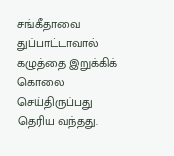சங்கீதாவை துப்பாட்டாவால் கழுத்தை இறுக்கிக் கொலை செய்திருப்பது தெரிய வந்தது.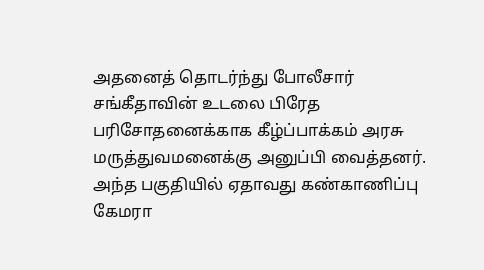அதனைத் தொடர்ந்து போலீசார் சங்கீதாவின் உடலை பிரேத பரிசோதனைக்காக கீழ்ப்பாக்கம் அரசு மருத்துவமனைக்கு அனுப்பி வைத்தனர். அந்த பகுதியில் ஏதாவது கண்காணிப்பு கேமரா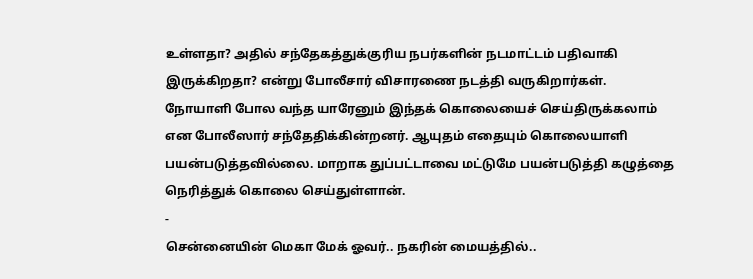உள்ளதா? அதில் சந்தேகத்துக்குரிய நபர்களின் நடமாட்டம் பதிவாகி இருக்கிறதா? என்று போலீசார் விசாரணை நடத்தி வருகிறார்கள்.
நோயாளி போல வந்த யாரேனும் இந்தக் கொலையைச் செய்திருக்கலாம் என போலீஸார் சந்தேதிக்கின்றனர். ஆயுதம் எதையும் கொலையாளி பயன்படுத்தவில்லை. மாறாக துப்பட்டாவை மட்டுமே பயன்படுத்தி கழுத்தை நெரித்துக் கொலை செய்துள்ளான்.
-
சென்னையின் மெகா மேக் ஓவர்.. நகரின் மையத்தில்..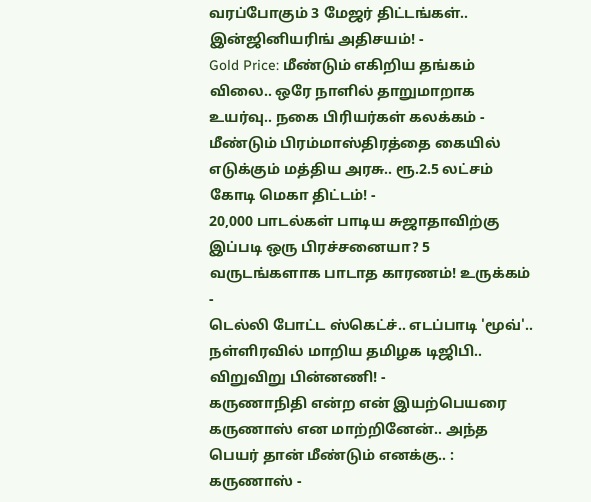வரப்போகும் 3 மேஜர் திட்டங்கள்.. இன்ஜினியரிங் அதிசயம்! -
Gold Price: மீண்டும் எகிறிய தங்கம் விலை.. ஒரே நாளில் தாறுமாறாக உயர்வு.. நகை பிரியர்கள் கலக்கம் -
மீண்டும் பிரம்மாஸ்திரத்தை கையில் எடுக்கும் மத்திய அரசு.. ரூ.2.5 லட்சம் கோடி மெகா திட்டம்! -
20,000 பாடல்கள் பாடிய சுஜாதாவிற்கு இப்படி ஒரு பிரச்சனையா? 5 வருடங்களாக பாடாத காரணம்! உருக்கம் -
டெல்லி போட்ட ஸ்கெட்ச்.. எடப்பாடி 'மூவ்'.. நள்ளிரவில் மாறிய தமிழக டிஜிபி.. விறுவிறு பின்னணி! -
கருணாநிதி என்ற என் இயற்பெயரை கருணாஸ் என மாற்றினேன்.. அந்த பெயர் தான் மீண்டும் எனக்கு.. : கருணாஸ் -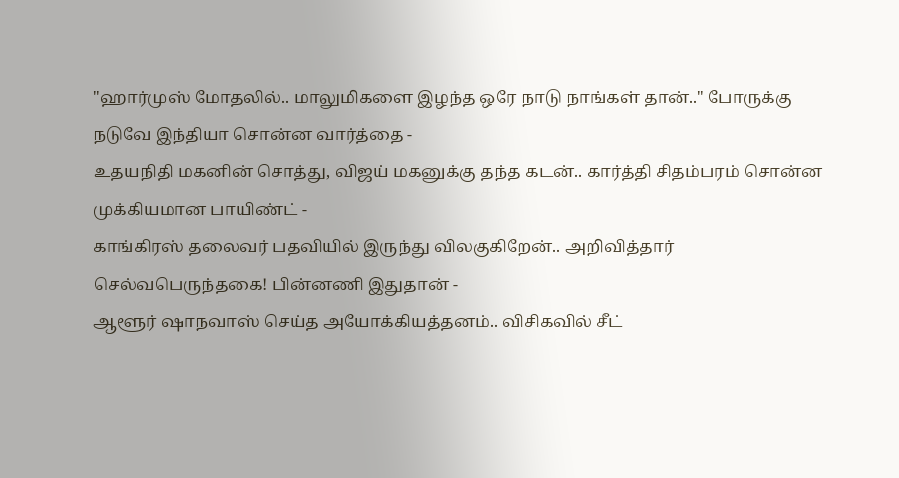"ஹார்முஸ் மோதலில்.. மாலுமிகளை இழந்த ஒரே நாடு நாங்கள் தான்.." போருக்கு நடுவே இந்தியா சொன்ன வார்த்தை -
உதயநிதி மகனின் சொத்து, விஜய் மகனுக்கு தந்த கடன்.. கார்த்தி சிதம்பரம் சொன்ன முக்கியமான பாயிண்ட் -
காங்கிரஸ் தலைவர் பதவியில் இருந்து விலகுகிறேன்.. அறிவித்தார் செல்வபெருந்தகை! பின்னணி இதுதான் -
ஆளூர் ஷாநவாஸ் செய்த அயோக்கியத்தனம்.. விசிகவில் சீட்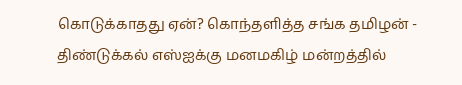கொடுக்காதது ஏன்? கொந்தளித்த சங்க தமிழன் -
திண்டுக்கல் எஸ்ஐக்கு மனமகிழ் மன்றத்தில்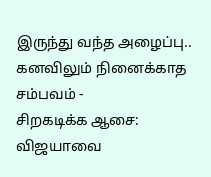இருந்து வந்த அழைப்பு.. கனவிலும் நினைக்காத சம்பவம் -
சிறகடிக்க ஆசை: விஜயாவை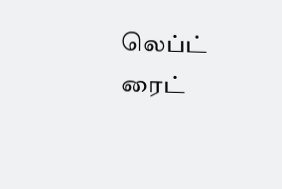லெப்ட் ரைட்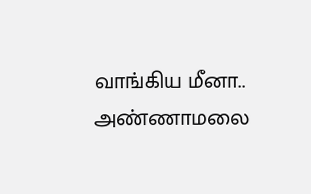வாங்கிய மீனா.. அண்ணாமலை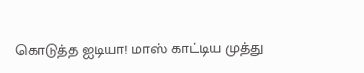கொடுத்த ஐடியா! மாஸ் காட்டிய முத்து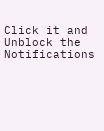Click it and Unblock the Notifications